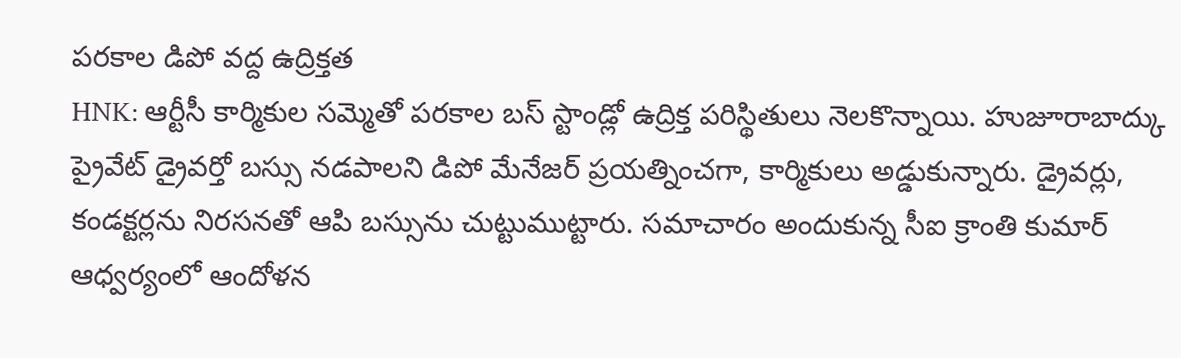పరకాల డిపో వద్ద ఉద్రిక్తత
HNK: ఆర్టీసీ కార్మికుల సమ్మెతో పరకాల బస్ స్టాండ్లో ఉద్రిక్త పరిస్థితులు నెలకొన్నాయి. హుజూరాబాద్కు ప్రైవేట్ డ్రైవర్తో బస్సు నడపాలని డిపో మేనేజర్ ప్రయత్నించగా, కార్మికులు అడ్డుకున్నారు. డ్రైవర్లు, కండక్టర్లను నిరసనతో ఆపి బస్సును చుట్టుముట్టారు. సమాచారం అందుకున్న సీఐ క్రాంతి కుమార్ ఆధ్వర్యంలో ఆందోళన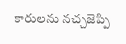కారులను నచ్చజెప్పి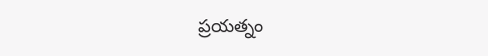ప్రయత్నం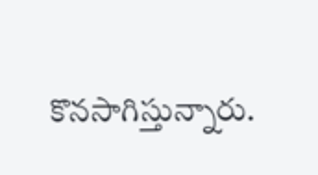కొనసాగిస్తున్నారు.